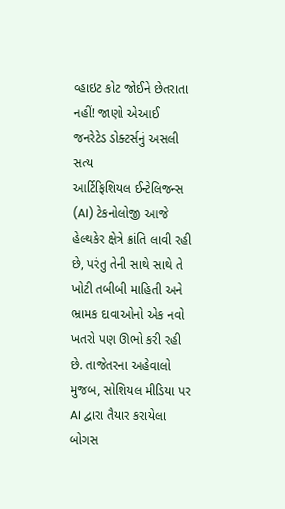વ્હાઇટ કોટ જોઈને છેતરાતા નહીં! જાણો એઆઈ જનરેટેડ ડોક્ટર્સનું અસલી સત્ય
આર્ટિફિશિયલ ઈન્ટેલિજન્સ (AI) ટેકનોલોજી આજે હેલ્થકેર ક્ષેત્રે ક્રાંતિ લાવી રહી છે, પરંતુ તેની સાથે સાથે તે ખોટી તબીબી માહિતી અને ભ્રામક દાવાઓનો એક નવો ખતરો પણ ઊભો કરી રહી છે. તાજેતરના અહેવાલો મુજબ, સોશિયલ મીડિયા પર AI દ્વારા તૈયાર કરાયેલા બોગસ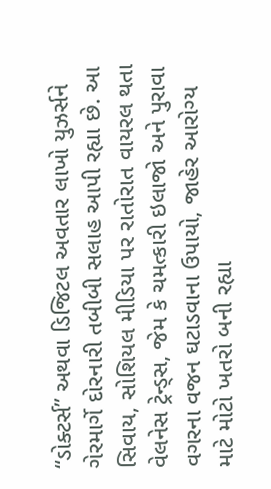“ડોક્ટર્સ” અથવા ડિજિટલ અવતાર લાખો યુઝર્સને ગેરમાર્ગે દોરનારી તબીબી સલાહ આપી રહ્યા છે. આ સિવાય, સોશિયલ મીડિયા પર રાતોરાત વાયરલ થતા વેલનેસ ટ્રેન્ડ્સ, જેમ કે ચમત્કારી ઇલાજો અને પુરાવા વગરના વજન ઘટાડવાના ઉપાયો, જાહેર આરોગ્ય માટે મોટો ખતરો બની રહ્યા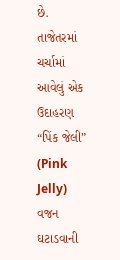છે.
તાજેતરમાં ચર્ચામાં આવેલું એક ઉદાહરણ “પિંક જેલી” (Pink Jelly) વજન ઘટાડવાની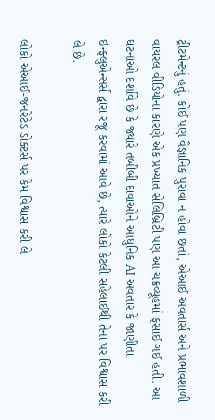ટ્રીટમેન્ટનું હતું. કોઈ પણ વૈજ્ઞાનિક પુરાવા ન હોવા છતાં, એઆઈ અવતાર્સ અને પ્રભાવશાળી વાયરલ વીડિયોના કારણે એક પ્રખ્યાત સેલિબ્રિટી પણ આ ચક્રવ્યૂહમાં ફસાઈ ગઈ હતી. આ ઘટનાઓ દર્શાવે છે કે જ્યારે તબીબી દાવાઓને આધુનિક AI અવતાર કે જાણીતા ઇન્ફ્લુએન્સર્સ દ્વારા રજૂ કરવામાં આવે છે, ત્યારે લોકો કેટલી સહેલાઈથી તેના પર વિશ્વાસ કરી લે છે.

લોકો એઆઈ-જનરેટેડ ડોક્ટર્સ પર કેમ વિશ્વાસ કરી લે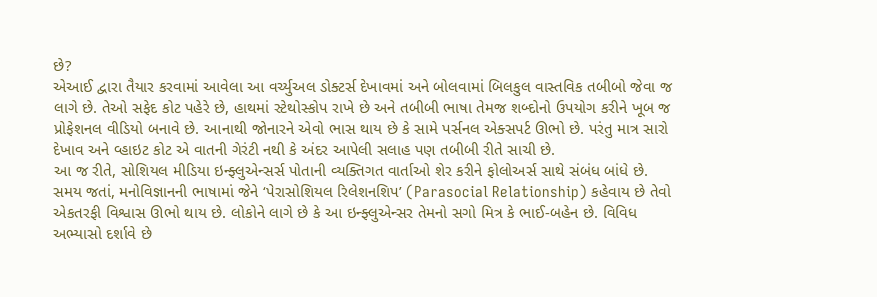છે?
એઆઈ દ્વારા તૈયાર કરવામાં આવેલા આ વર્ચ્યુઅલ ડોક્ટર્સ દેખાવમાં અને બોલવામાં બિલકુલ વાસ્તવિક તબીબો જેવા જ લાગે છે. તેઓ સફેદ કોટ પહેરે છે, હાથમાં સ્ટેથોસ્કોપ રાખે છે અને તબીબી ભાષા તેમજ શબ્દોનો ઉપયોગ કરીને ખૂબ જ પ્રોફેશનલ વીડિયો બનાવે છે. આનાથી જોનારને એવો ભાસ થાય છે કે સામે પર્સનલ એક્સપર્ટ ઊભો છે. પરંતુ માત્ર સારો દેખાવ અને વ્હાઇટ કોટ એ વાતની ગેરંટી નથી કે અંદર આપેલી સલાહ પણ તબીબી રીતે સાચી છે.
આ જ રીતે, સોશિયલ મીડિયા ઇન્ફ્લુએન્સર્સ પોતાની વ્યક્તિગત વાર્તાઓ શેર કરીને ફોલોઅર્સ સાથે સંબંધ બાંધે છે. સમય જતાં, મનોવિજ્ઞાનની ભાષામાં જેને ‘પેરાસોશિયલ રિલેશનશિપ’ (Parasocial Relationship) કહેવાય છે તેવો એકતરફી વિશ્વાસ ઊભો થાય છે. લોકોને લાગે છે કે આ ઇન્ફ્લુએન્સર તેમનો સગો મિત્ર કે ભાઈ-બહેન છે. વિવિધ અભ્યાસો દર્શાવે છે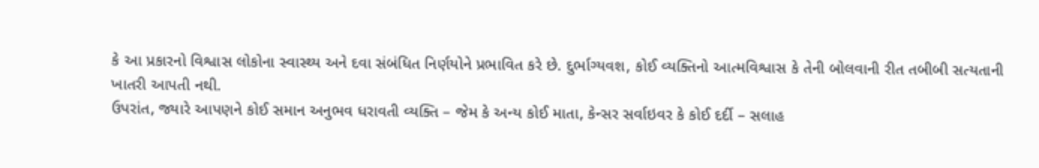કે આ પ્રકારનો વિશ્વાસ લોકોના સ્વાસ્થ્ય અને દવા સંબંધિત નિર્ણયોને પ્રભાવિત કરે છે. દુર્ભાગ્યવશ, કોઈ વ્યક્તિનો આત્મવિશ્વાસ કે તેની બોલવાની રીત તબીબી સત્યતાની ખાતરી આપતી નથી.
ઉપરાંત, જ્યારે આપણને કોઈ સમાન અનુભવ ધરાવતી વ્યક્તિ – જેમ કે અન્ય કોઈ માતા, કેન્સર સર્વાઇવર કે કોઈ દર્દી – સલાહ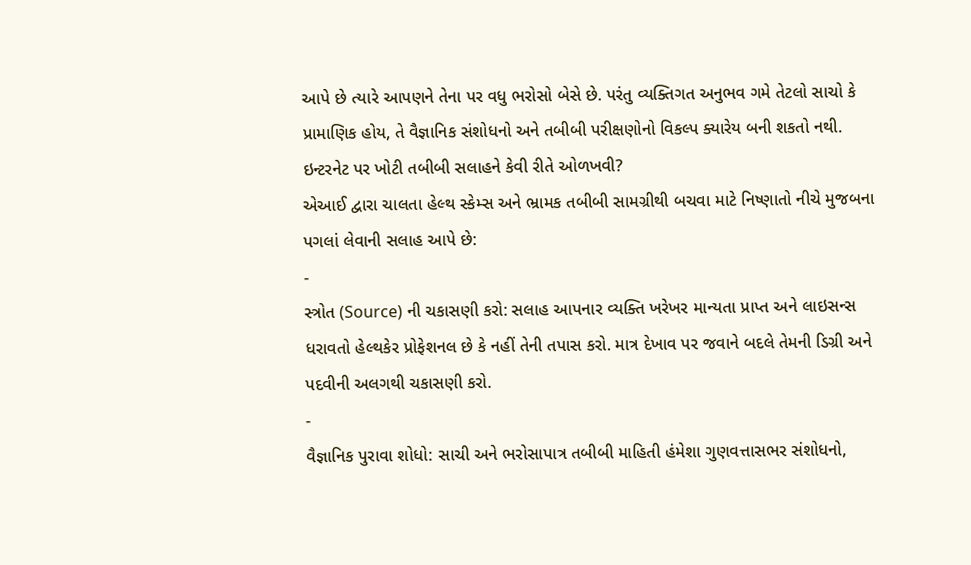આપે છે ત્યારે આપણને તેના પર વધુ ભરોસો બેસે છે. પરંતુ વ્યક્તિગત અનુભવ ગમે તેટલો સાચો કે પ્રામાણિક હોય, તે વૈજ્ઞાનિક સંશોધનો અને તબીબી પરીક્ષણોનો વિકલ્પ ક્યારેય બની શકતો નથી.
ઇન્ટરનેટ પર ખોટી તબીબી સલાહને કેવી રીતે ઓળખવી?
એઆઈ દ્વારા ચાલતા હેલ્થ સ્કેમ્સ અને ભ્રામક તબીબી સામગ્રીથી બચવા માટે નિષ્ણાતો નીચે મુજબના પગલાં લેવાની સલાહ આપે છે:
-
સ્ત્રોત (Source) ની ચકાસણી કરો: સલાહ આપનાર વ્યક્તિ ખરેખર માન્યતા પ્રાપ્ત અને લાઇસન્સ ધરાવતો હેલ્થકેર પ્રોફેશનલ છે કે નહીં તેની તપાસ કરો. માત્ર દેખાવ પર જવાને બદલે તેમની ડિગ્રી અને પદવીની અલગથી ચકાસણી કરો.
-
વૈજ્ઞાનિક પુરાવા શોધો: સાચી અને ભરોસાપાત્ર તબીબી માહિતી હંમેશા ગુણવત્તાસભર સંશોધનો,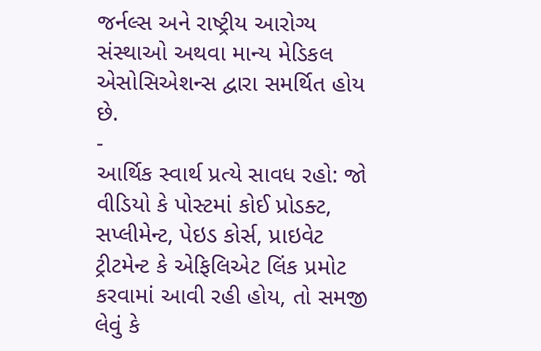જર્નલ્સ અને રાષ્ટ્રીય આરોગ્ય સંસ્થાઓ અથવા માન્ય મેડિકલ એસોસિએશન્સ દ્વારા સમર્થિત હોય છે.
-
આર્થિક સ્વાર્થ પ્રત્યે સાવધ રહો: જો વીડિયો કે પોસ્ટમાં કોઈ પ્રોડક્ટ, સપ્લીમેન્ટ, પેઇડ કોર્સ, પ્રાઇવેટ ટ્રીટમેન્ટ કે એફિલિએટ લિંક પ્રમોટ કરવામાં આવી રહી હોય, તો સમજી લેવું કે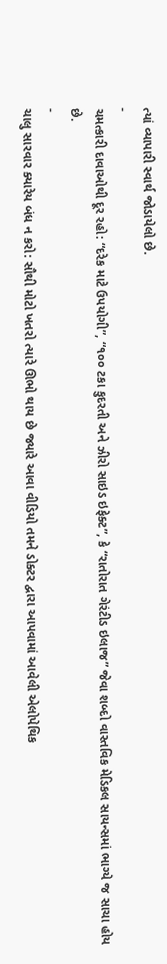ત્યાં વ્યાપારી સ્વાર્થ જોડાયેલો છે.
-
ચમત્કારી દાવાઓથી દૂર રહો: “દરેક માટે ઉપયોગી”, “૧૦૦ ટકા કુદરતી અને ઝીરો સાઇડ ઇફેક્ટ”, કે “રાતોરાત ગેરંટીડ ઇલાજ” જેવા શબ્દો વાસ્તવિક મેડિકલ સાયન્સમાં ભાગ્યે જ સાચા હોય છે.
-
ચાલુ સારવાર ક્યારેય બંધ ન કરો: સૌથી મોટો ખતરો ત્યારે ઊભો થાય છે જ્યારે આવા વીડિયો તમને ડોક્ટર દ્વારા આપવામાં આવેલી એલોપેથિક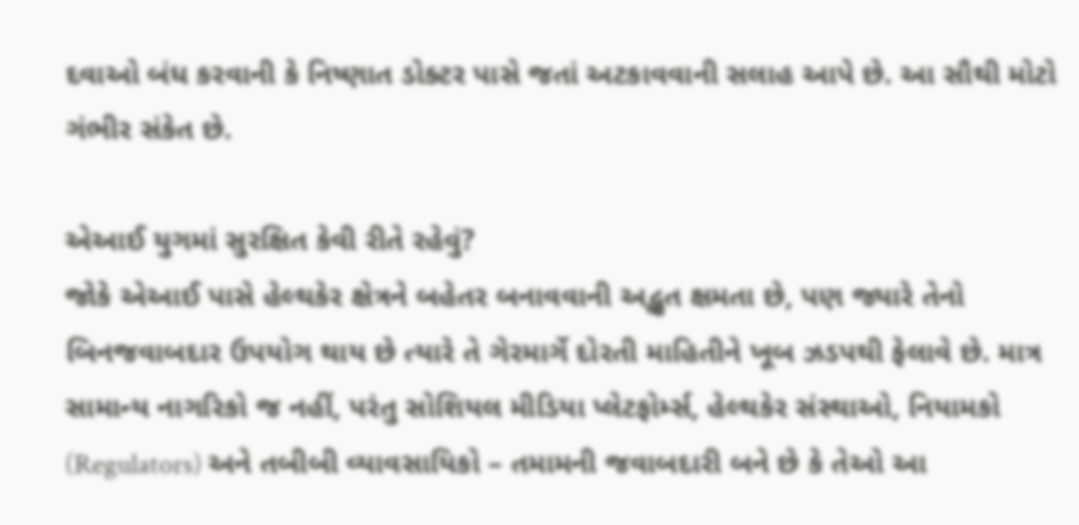દવાઓ બંધ કરવાની કે નિષ્ણાત ડોક્ટર પાસે જતાં અટકાવવાની સલાહ આપે છે. આ સૌથી મોટો ગંભીર સંકેત છે.

એઆઈ યુગમાં સુરક્ષિત કેવી રીતે રહેવું?
જોકે એઆઈ પાસે હેલ્થકેર ક્ષેત્રને બહેતર બનાવવાની અદ્ભુત ક્ષમતા છે, પણ જ્યારે તેનો બિનજવાબદાર ઉપયોગ થાય છે ત્યારે તે ગેરમાર્ગે દોરતી માહિતીને ખૂબ ઝડપથી ફેલાવે છે. માત્ર સામાન્ય નાગરિકો જ નહીં, પરંતુ સોશિયલ મીડિયા પ્લેટફોર્મ્સ, હેલ્થકેર સંસ્થાઓ, નિયામકો (Regulators) અને તબીબી વ્યાવસાયિકો – તમામની જવાબદારી બને છે કે તેઓ આ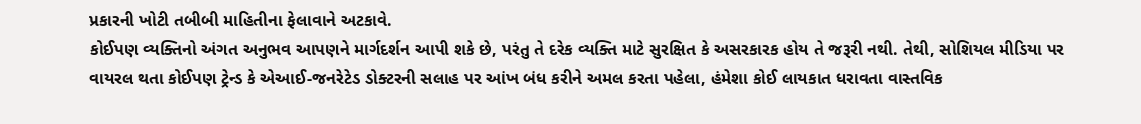પ્રકારની ખોટી તબીબી માહિતીના ફેલાવાને અટકાવે.
કોઈપણ વ્યક્તિનો અંગત અનુભવ આપણને માર્ગદર્શન આપી શકે છે, પરંતુ તે દરેક વ્યક્તિ માટે સુરક્ષિત કે અસરકારક હોય તે જરૂરી નથી. તેથી, સોશિયલ મીડિયા પર વાયરલ થતા કોઈપણ ટ્રેન્ડ કે એઆઈ-જનરેટેડ ડોક્ટરની સલાહ પર આંખ બંધ કરીને અમલ કરતા પહેલા, હંમેશા કોઈ લાયકાત ધરાવતા વાસ્તવિક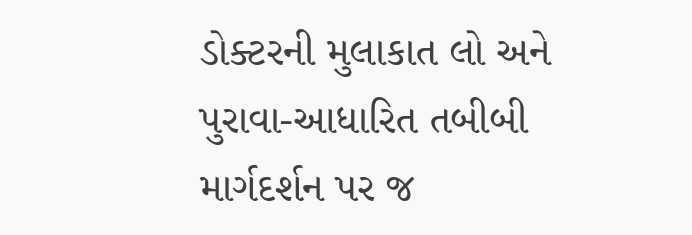ડોક્ટરની મુલાકાત લો અને પુરાવા-આધારિત તબીબી માર્ગદર્શન પર જ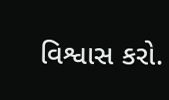વિશ્વાસ કરો.